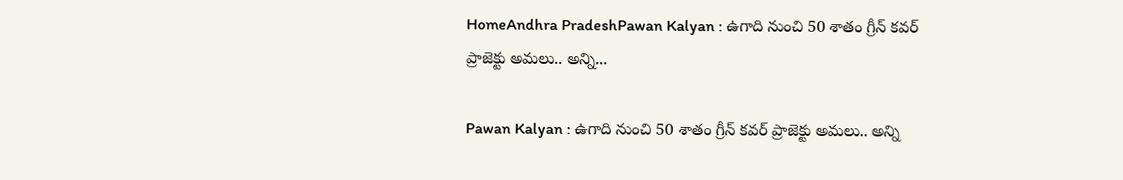HomeAndhra PradeshPawan Kalyan : ఉగాది నుంచి 50 శాతం గ్రీన్ కవర్ ప్రాజెక్టు అమలు.. అన్ని...

Pawan Kalyan : ఉగాది నుంచి 50 శాతం గ్రీన్ కవర్ ప్రాజెక్టు అమలు.. అన్ని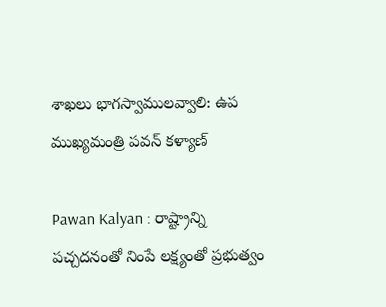శాఖలు భాగస్వాములవ్వాలి: ఉప ముఖ్యమంత్రి పవన్ కళ్యాణ్

Pawan Kalyan : రాష్ట్రాన్ని పచ్చదనంతో నింపే లక్ష్యంతో ప్రభుత్వం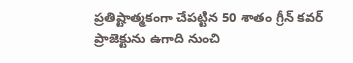ప్రతిష్టాత్మకంగా చేపట్టిన 50 శాతం గ్రీన్ కవర్ ప్రాజెక్టును ఉగాది నుంచి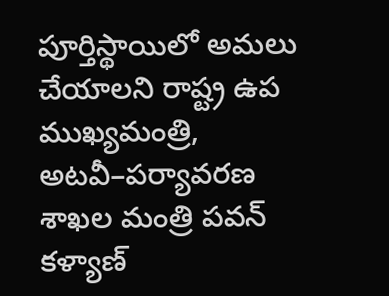పూర్తిస్థాయిలో అమలు చేయాలని రాష్ట్ర ఉప ముఖ్యమంత్రి, అటవీ–పర్యావరణ శాఖల మంత్రి పవన్ కళ్యాణ్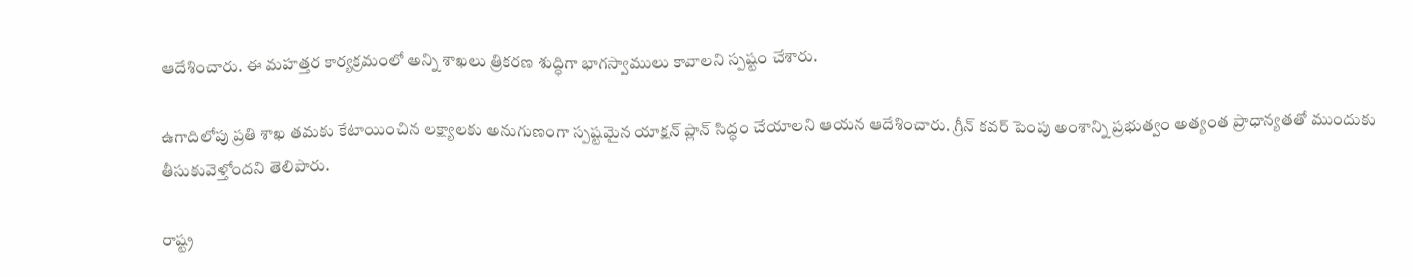ఆదేశించారు. ఈ మహత్తర కార్యక్రమంలో అన్ని శాఖలు త్రికరణ శుద్ధిగా భాగస్వాములు కావాలని స్పష్టం చేశారు.

ఉగాదిలోపు ప్రతి శాఖ తమకు కేటాయించిన లక్ష్యాలకు అనుగుణంగా స్పష్టమైన యాక్షన్ ప్లాన్ సిద్ధం చేయాలని ఆయన ఆదేశించారు. గ్రీన్ కవర్ పెంపు అంశాన్ని ప్రభుత్వం అత్యంత ప్రాధాన్యతతో ముందుకు తీసుకువెళ్తోందని తెలిపారు.

రాష్ట్ర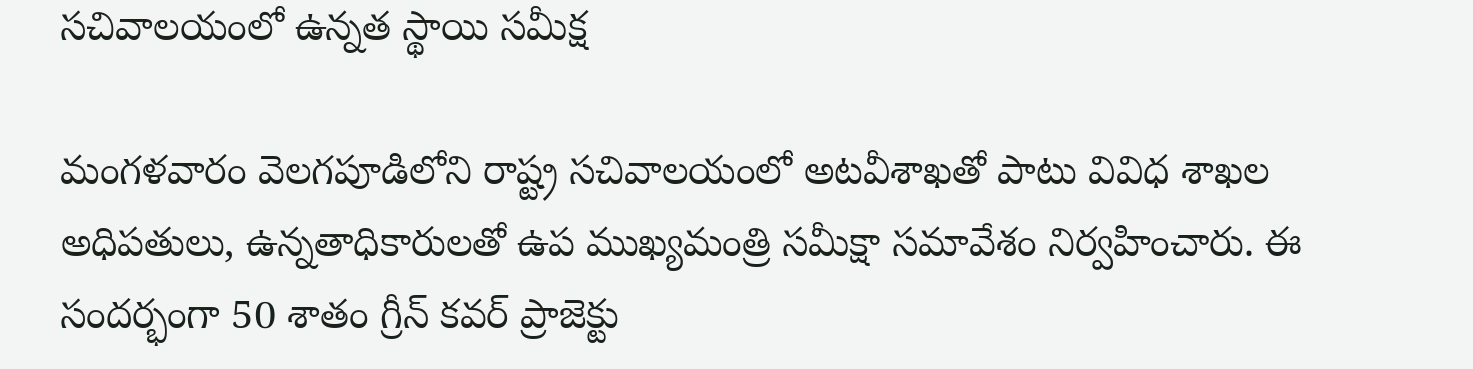సచివాలయంలో ఉన్నత స్థాయి సమీక్ష

మంగళవారం వెలగపూడిలోని రాష్ట్ర సచివాలయంలో అటవీశాఖతో పాటు వివిధ శాఖల అధిపతులు, ఉన్నతాధికారులతో ఉప ముఖ్యమంత్రి సమీక్షా సమావేశం నిర్వహించారు. ఈ సందర్భంగా 50 శాతం గ్రీన్ కవర్ ప్రాజెక్టు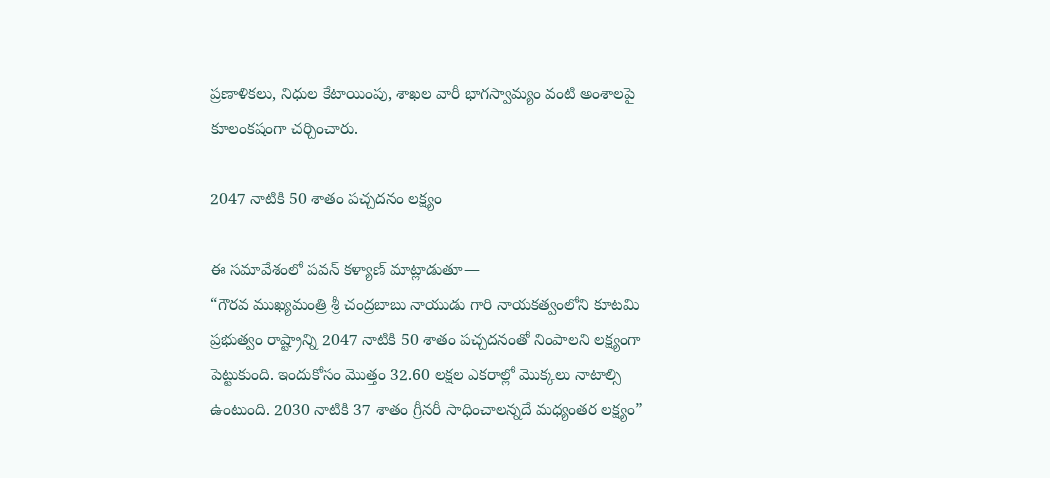ప్రణాళికలు, నిధుల కేటాయింపు, శాఖల వారీ భాగస్వామ్యం వంటి అంశాలపై కూలంకషంగా చర్చించారు.

2047 నాటికి 50 శాతం పచ్చదనం లక్ష్యం

ఈ సమావేశంలో పవన్ కళ్యాణ్ మాట్లాడుతూ—
“గౌరవ ముఖ్యమంత్రి శ్రీ చంద్రబాబు నాయుడు గారి నాయకత్వంలోని కూటమి ప్రభుత్వం రాష్ట్రాన్ని 2047 నాటికి 50 శాతం పచ్చదనంతో నింపాలని లక్ష్యంగా పెట్టుకుంది. ఇందుకోసం మొత్తం 32.60 లక్షల ఎకరాల్లో మొక్కలు నాటాల్సి ఉంటుంది. 2030 నాటికి 37 శాతం గ్రీనరీ సాధించాలన్నదే మధ్యంతర లక్ష్యం”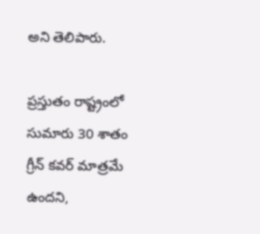అని తెలిపారు.

ప్రస్తుతం రాష్ట్రంలో సుమారు 30 శాతం గ్రీన్ కవర్ మాత్రమే ఉందని,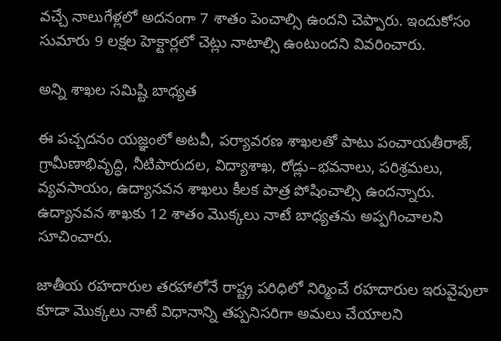వచ్చే నాలుగేళ్లలో అదనంగా 7 శాతం పెంచాల్సి ఉందని చెప్పారు. ఇందుకోసం సుమారు 9 లక్షల హెక్టార్లలో చెట్లు నాటాల్సి ఉంటుందని వివరించారు.

అన్ని శాఖల సమిష్టి బాధ్యత

ఈ పచ్చదనం యజ్ఞంలో అటవీ, పర్యావరణ శాఖలతో పాటు పంచాయతీరాజ్, గ్రామీణాభివృద్ధి, నీటిపారుదల, విద్యాశాఖ, రోడ్లు–భవనాలు, పరిశ్రమలు, వ్యవసాయం, ఉద్యానవన శాఖలు కీలక పాత్ర పోషించాల్సి ఉందన్నారు. ఉద్యానవన శాఖకు 12 శాతం మొక్కలు నాటే బాధ్యతను అప్పగించాలని సూచించారు.

జాతీయ రహదారుల తరహాలోనే రాష్ట్ర పరిధిలో నిర్మించే రహదారుల ఇరువైపులా కూడా మొక్కలు నాటే విధానాన్ని తప్పనిసరిగా అమలు చేయాలని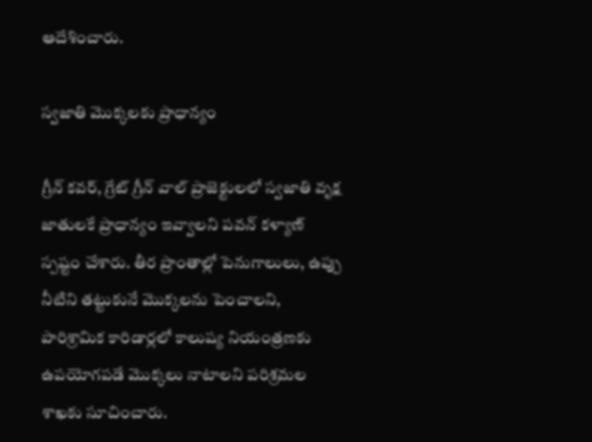ఆదేశించారు.

స్వజాతి మొక్కలకు ప్రాధాన్యం

గ్రీన్ కవర్, గ్రేట్ గ్రీన్ వాల్ ప్రాజెక్టులలో స్వజాతి వృక్ష జాతులకే ప్రాధాన్యం ఇవ్వాలని పవన్ కళ్యాణ్ స్పష్టం చేశారు. తీర ప్రాంతాల్లో పెనుగాలులు, ఉప్పు నీటిని తట్టుకునే మొక్కలను పెంచాలని, పారిశ్రామిక కారిడార్లలో కాలుష్య నియంత్రణకు ఉపయోగపడే మొక్కలు నాటాలని పరిశ్రమల శాఖకు సూచించారు.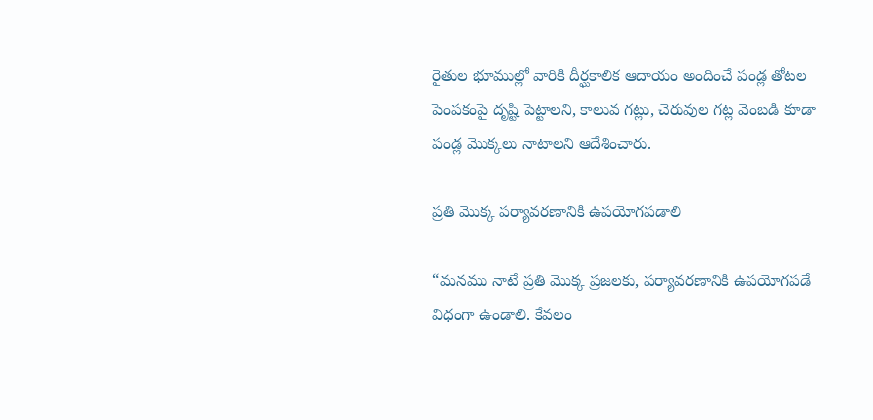రైతుల భూముల్లో వారికి దీర్ఘకాలిక ఆదాయం అందించే పండ్ల తోటల పెంపకంపై దృష్టి పెట్టాలని, కాలువ గట్లు, చెరువుల గట్ల వెంబడి కూడా పండ్ల మొక్కలు నాటాలని ఆదేశించారు.

ప్రతి మొక్క పర్యావరణానికి ఉపయోగపడాలి

“మనము నాటే ప్రతి మొక్క ప్రజలకు, పర్యావరణానికి ఉపయోగపడే విధంగా ఉండాలి. కేవలం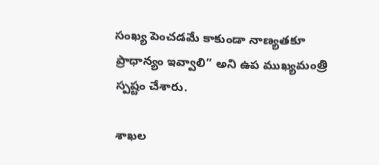సంఖ్య పెంచడమే కాకుండా నాణ్యతకూ ప్రాధాన్యం ఇవ్వాలి” అని ఉప ముఖ్యమంత్రి స్పష్టం చేశారు.

శాఖల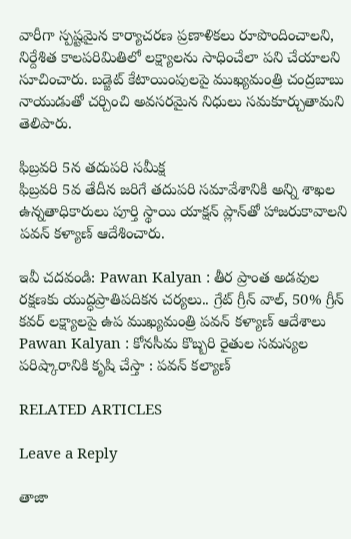వారీగా స్పష్టమైన కార్యాచరణ ప్రణాళికలు రూపొందించాలని, నిర్దేశిత కాలపరిమితిలో లక్ష్యాలను సాధించేలా పని చేయాలని సూచించారు. బడ్జెట్ కేటాయింపులపై ముఖ్యమంత్రి చంద్రబాబు నాయుడుతో చర్చించి అవసరమైన నిధులు సమకూర్చుతామని తెలిపారు.

ఫిబ్రవరి 5న తదుపరి సమీక్ష
ఫిబ్రవరి 5వ తేదీన జరిగే తదుపరి సమావేశానికి అన్ని శాఖల ఉన్నతాధికారులు పూర్తి స్థాయి యాక్షన్ ప్లాన్‌తో హాజరుకావాలని పవన్ కళ్యాణ్ ఆదేశించారు.

ఇవీ చదవండి: Pawan Kalyan : తీర ప్రాంత అడవుల రక్షణకు యుద్ధప్రాతిపదికన చర్యలు.. గ్రేట్ గ్రీన్ వాల్, 50% గ్రీన్ కవర్ లక్ష్యాలపై ఉప ముఖ్యమంత్రి పవన్ కళ్యాణ్ ఆదేశాలు
Pawan Kalyan : కోనసీమ కొబ్బరి రైతుల సమస్యల పరిష్కారానికి కృషి చేస్తా : పవన్ కల్యాణ్

RELATED ARTICLES

Leave a Reply

తాజా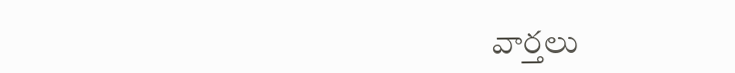వార్తలు